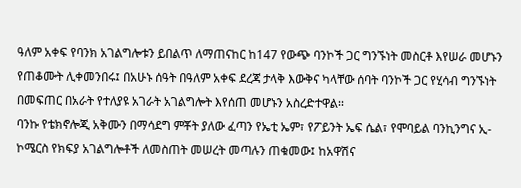ዓለም አቀፍ የባንክ አገልግሎቱን ይበልጥ ለማጠናከር ከ147 የውጭ ባንኮች ጋር ግንኙነት መስርቶ እየሠራ መሆኑን የጠቆሙት ሊቀመንበሩ፤ በአሁኑ ሰዓት በዓለም አቀፍ ደረጃ ታላቅ እውቅና ካላቸው ሰባት ባንኮች ጋር የሂሳብ ግንኙነት በመፍጠር በአራት የተለያዩ አገራት አገልግሎት እየሰጠ መሆኑን አስረድተዋል፡፡
ባንኩ የቴክኖሎጂ አቅሙን በማሳደግ ምቾት ያለው ፈጣን የኤቲ ኤም፣ የፖይንት ኤፍ ሴል፣ የሞባይል ባንኪንግና ኢ-ኮሜርስ የክፍያ አገልግሎቶች ለመስጠት መሠረት መጣሉን ጠቁመው፤ ከአዋሽና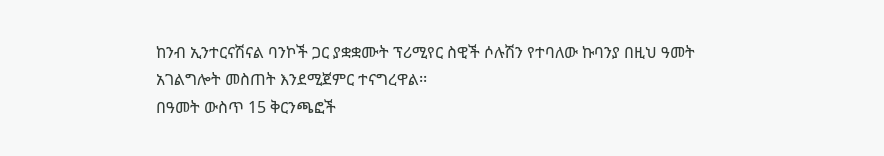ከንብ ኢንተርናሽናል ባንኮች ጋር ያቋቋሙት ፕሪሚየር ስዊች ሶሉሽን የተባለው ኩባንያ በዚህ ዓመት አገልግሎት መስጠት እንደሚጀምር ተናግረዋል፡፡
በዓመት ውስጥ 15 ቅርንጫፎች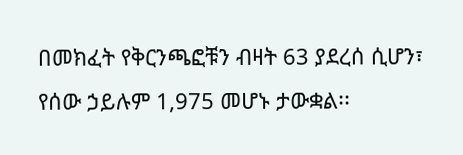በመክፈት የቅርንጫፎቹን ብዛት 63 ያደረሰ ሲሆን፣ የሰው ኃይሉም 1,975 መሆኑ ታውቋል፡፡